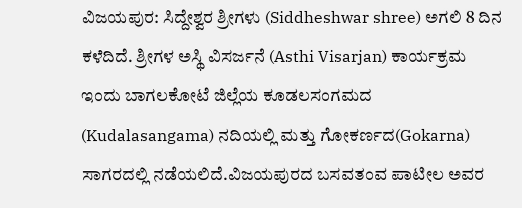ವಿಜಯಪುರ: ಸಿದ್ದೇಶ್ವರ ಶ್ರೀಗಳು (Siddheshwar shree) ಅಗಲಿ 8 ದಿನ ಕಳೆದಿದೆ. ಶ್ರೀಗಳ ಅಸ್ಥಿ ವಿಸರ್ಜನೆ (Asthi Visarjan) ಕಾರ್ಯಕ್ರಮ ಇಂದು ಬಾಗಲಕೋಟೆ ಜಿಲ್ಲೆಯ ಕೂಡಲಸಂಗಮದ (Kudalasangama) ನದಿಯಲ್ಲಿ ಮತ್ತು ಗೋಕರ್ಣದ(Gokarna) ಸಾಗರದಲ್ಲಿ ನಡೆಯಲಿದೆ.ವಿಜಯಪುರದ ಬಸವತಂವ ಪಾಟೀಲ ಅವರ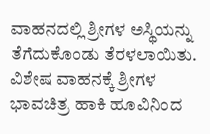ವಾಹನದಲ್ಲಿ ಶ್ರೀಗಳ ಅಸ್ಥಿಯನ್ನು ತೆಗೆದುಕೊಂಡು ತೆರಳಲಾಯಿತು. ವಿಶೇಷ ವಾಹನಕ್ಕೆ ಶ್ರೀಗಳ ಭಾವಚಿತ್ರ ಹಾಕಿ ಹೂವಿನಿಂದ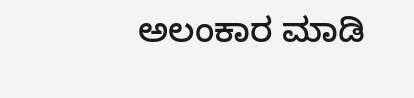ಅಲಂಕಾರ ಮಾಡಿ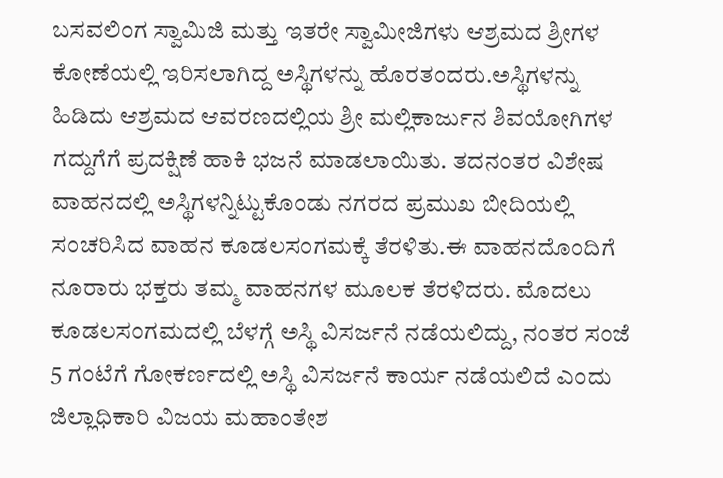ಬಸವಲಿಂಗ ಸ್ವಾಮಿಜಿ ಮತ್ತು ಇತರೇ ಸ್ವಾಮೀಜಿಗಳು ಆಶ್ರಮದ ಶ್ರೀಗಳ ಕೋಣೆಯಲ್ಲಿ ಇರಿಸಲಾಗಿದ್ದ ಅಸ್ಥಿಗಳನ್ನು ಹೊರತಂದರು.ಅಸ್ಥಿಗಳನ್ನು ಹಿಡಿದು ಆಶ್ರಮದ ಆವರಣದಲ್ಲಿಯ ಶ್ರೀ ಮಲ್ಲಿಕಾರ್ಜುನ ಶಿವಯೋಗಿಗಳ ಗದ್ದುಗೆಗೆ ಪ್ರದಕ್ಷಿಣೆ ಹಾಕಿ ಭಜನೆ ಮಾಡಲಾಯಿತು. ತದನಂತರ ವಿಶೇಷ ವಾಹನದಲ್ಲಿ ಅಸ್ಥಿಗಳನ್ನಿಟ್ಟುಕೊಂಡು ನಗರದ ಪ್ರಮುಖ ಬೀದಿಯಲ್ಲಿ ಸಂಚರಿಸಿದ ವಾಹನ ಕೂಡಲಸಂಗಮಕ್ಕೆ ತೆರಳಿತು.ಈ ವಾಹನದೊಂದಿಗೆ ನೂರಾರು ಭಕ್ತರು ತಮ್ಮ ವಾಹನಗಳ ಮೂಲಕ ತೆರಳಿದರು. ಮೊದಲು ಕೂಡಲಸಂಗಮದಲ್ಲಿ ಬೆಳಗ್ಗೆ ಅಸ್ಥಿ ವಿಸರ್ಜನೆ ನಡೆಯಲಿದ್ದು, ನಂತರ ಸಂಜೆ 5 ಗಂಟೆಗೆ ಗೋಕರ್ಣದಲ್ಲಿ ಅಸ್ಥಿ ವಿಸರ್ಜನೆ ಕಾರ್ಯ ನಡೆಯಲಿದೆ ಎಂದು ಜಿಲ್ಲಾಧಿಕಾರಿ ವಿಜಯ ಮಹಾಂತೇಶ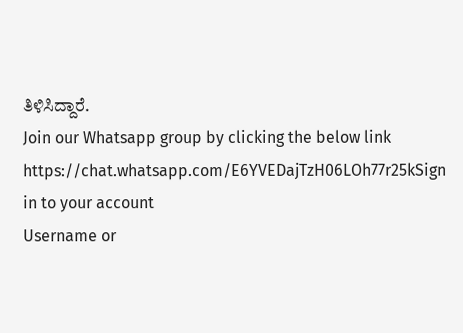ತಿಳಿಸಿದ್ದಾರೆ.
Join our Whatsapp group by clicking the below link
https://chat.whatsapp.com/E6YVEDajTzH06LOh77r25kSign in to your account
Username or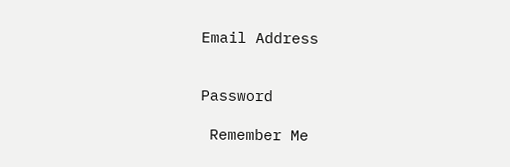Email Address


Password

 Remember Me